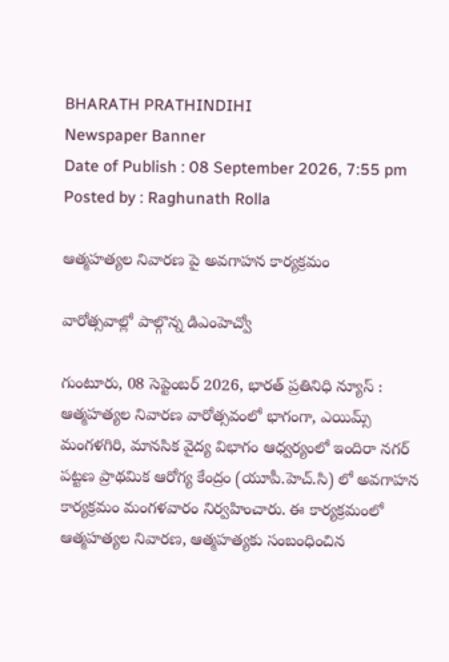BHARATH PRATHINDIHI
Newspaper Banner
Date of Publish : 08 September 2026, 7:55 pm Posted by : Raghunath Rolla

ఆత్మహత్యల నివారణ పై అవగాహన కార్యక్రమం

వారోత్సవాల్లో పాల్గొన్న డిఎంహెచ్వో

గుంటూరు, 08 సెప్టెంబర్ 2026, భారత్ ప్రతినిధి న్యూస్ : ఆత్మహత్యల నివారణ వారోత్సవంలో భాగంగా, ఎయిమ్స్ మంగళగిరి, మానసిక వైద్య విభాగం ఆధ్వర్యంలో ఇందిరా నగర్ పట్టణ ప్రాథమిక ఆరోగ్య కేంద్రం (యూపీ.హెచ్.సి) లో అవగాహన కార్యక్రమం మంగళవారం నిర్వహించారు. ఈ కార్యక్రమంలో ఆత్మహత్యల నివారణ, ఆత్మహత్యకు సంబంధించిన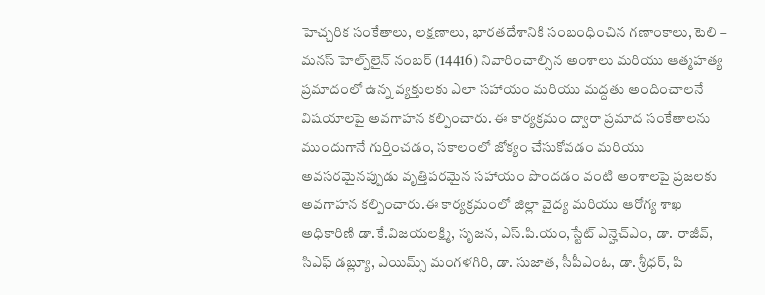హెచ్చరిక సంకేతాలు, లక్షణాలు, భారతదేశానికి సంబంధించిన గణాంకాలు, టెలి – మనస్ హెల్ప్‌లైన్ నంబర్ (14416) నివారించాల్సిన అంశాలు మరియు ఆత్మహత్య ప్రమాదంలో ఉన్న వ్యక్తులకు ఎలా సహాయం మరియు మద్దతు అందించాలనే విషయాలపై అవగాహన కల్పించారు. ఈ కార్యక్రమం ద్వారా ప్రమాద సంకేతాలను ముందుగానే గుర్తించడం, సకాలంలో జోక్యం చేసుకోవడం మరియు అవసరమైనప్పుడు వృత్తిపరమైన సహాయం పొందడం వంటి అంశాలపై ప్రజలకు అవగాహన కల్పించారు.ఈ కార్యక్రమంలో జిల్లా వైద్య మరియు ఆరోగ్య శాఖ అధికారిణి డా.కే.విజయలక్ష్మి, సృజన, ఎస్.పి.యం,స్టేట్ ఎన్హెచ్ఎం, డా. రాజీవ్, సిఎఫ్ డబ్ల్యూ, ఎయిమ్స్ మంగళగిరి, డా. సుజాత, సీపీఎంఓ, డా. శ్రీధర్, పి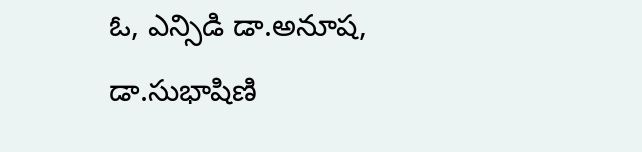ఓ, ఎన్సిడి డా.అనూష, డా.సుభాషిణి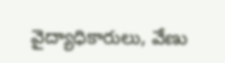వైద్యాధికారులు, వేణు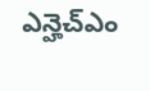ఎన్హెచ్ఎం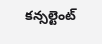కన్సల్టెంట్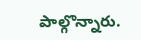పాల్గొన్నారు.